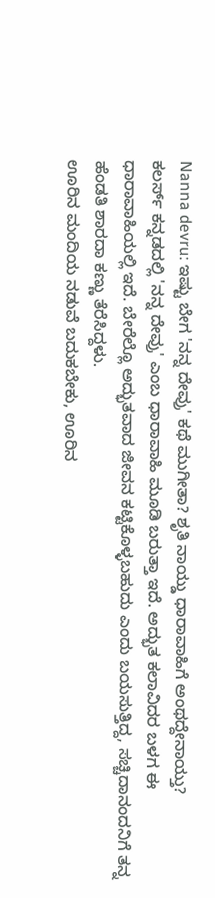Nanna devru: ಇಷ್ಟು ಬೇಗ 'ನನ್ನ ದೇವ್ರು' ಕಥೆ ಮುಗೀತಾ? ಶೃತಿ ನಾಯ್ಡು ಧಾರಾವಾಹಿಗೆ ಅಂಥದ್ದೇನಾಯ್ತು?
ಕಲರ್ಸ್ ಕನ್ನಡದಲ್ಲಿ 'ನನ್ನ ದೇವ್ರು' ಎಂಬ ಧಾರಾವಾಹಿ ಮೂಡಿ ಬರುತ್ತಾ ಇದೆ. ಅದ್ಭುತ ಕಲಾವಿದರ ಬಳಗ ಈ ಧಾರಾವಾಹಿಯಲ್ಲಿ ಇದೆ. ಬೇರೆಲ್ಲೊ ಅದ್ಭುತವಾದ ಜೀವನ ಕಟ್ಟಿಕೊಳ್ಳಬಹುದು ಎಂದು ಬಯಸುತ್ತಿದ್ದ, ಸಚ್ಚಿದಾನಂದನಿಗೆ ತನ್ನ ಹೆಂಡತಿ ಶಾರದಾ ಕಣ್ಣು ತೆರೆಸಿದ್ದಳು.
ಊರಿನ ಮಂದಿಯ ನಡುವೆ ಬದುಕಬೇಕು, ಊರಿನ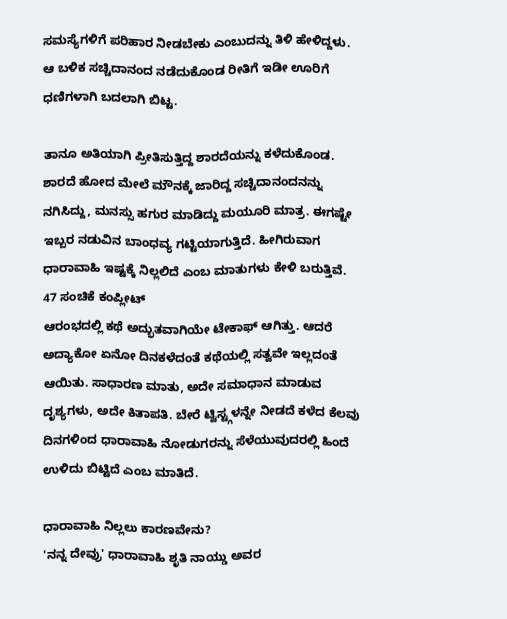ಸಮಸ್ಯೆಗಳಿಗೆ ಪರಿಹಾರ ನೀಡಬೇಕು ಎಂಬುದನ್ನು ತಿಳಿ ಹೇಳಿದ್ದಳು. ಆ ಬಳಿಕ ಸಚ್ಚಿದಾನಂದ ನಡೆದುಕೊಂಡ ರೀತಿಗೆ ಇಡೀ ಊರಿಗೆ ಧಣಿಗಳಾಗಿ ಬದಲಾಗಿ ಬಿಟ್ಟ.

ತಾನೂ ಅತಿಯಾಗಿ ಪ್ರೀತಿಸುತ್ತಿದ್ದ ಶಾರದೆಯನ್ನು ಕಳೆದುಕೊಂಡ. ಶಾರದೆ ಹೋದ ಮೇಲೆ ಮೌನಕ್ಕೆ ಜಾರಿದ್ದ ಸಚ್ಚಿದಾನಂದನನ್ನು ನಗಿಸಿದ್ದು, ಮನಸ್ಸು ಹಗುರ ಮಾಡಿದ್ದು ಮಯೂರಿ ಮಾತ್ರ. ಈಗಷ್ಟೇ ಇಬ್ಬರ ನಡುವಿನ ಬಾಂಧವ್ಯ ಗಟ್ಟಿಯಾಗುತ್ತಿದೆ. ಹೀಗಿರುವಾಗ ಧಾರಾವಾಹಿ ಇಷ್ಟಕ್ಕೆ ನಿಲ್ಲಲಿದೆ ಎಂಬ ಮಾತುಗಳು ಕೇಳಿ ಬರುತ್ತಿವೆ.
47 ಸಂಚಿಕೆ ಕಂಪ್ಲೀಟ್
ಆರಂಭದಲ್ಲಿ ಕಥೆ ಅದ್ಭುತವಾಗಿಯೇ ಟೇಕಾಫ್ ಆಗಿತ್ತು. ಆದರೆ ಅದ್ಯಾಕೋ ಏನೋ ದಿನಕಳೆದಂತೆ ಕಥೆಯಲ್ಲಿ ಸತ್ವವೇ ಇಲ್ಲದಂತೆ ಆಯಿತು. ಸಾಧಾರಣ ಮಾತು, ಅದೇ ಸಮಾಧಾನ ಮಾಡುವ ದೃಶ್ಯಗಳು, ಅದೇ ಕಿತಾಪತಿ. ಬೇರೆ ಟ್ವಿಸ್ಟ್ಗಳನ್ನೇ ನೀಡದೆ ಕಳೆದ ಕೆಲವು ದಿನಗಳಿಂದ ಧಾರಾವಾಹಿ ನೋಡುಗರನ್ನು ಸೆಳೆಯುವುದರಲ್ಲಿ ಹಿಂದೆ ಉಳಿದು ಬಿಟ್ಟಿದೆ ಎಂಬ ಮಾತಿದೆ.

ಧಾರಾವಾಹಿ ನಿಲ್ಲಲು ಕಾರಣವೇನು?
'ನನ್ನ ದೇವ್ರು' ಧಾರಾವಾಹಿ ಶೃತಿ ನಾಯ್ಡು ಅವರ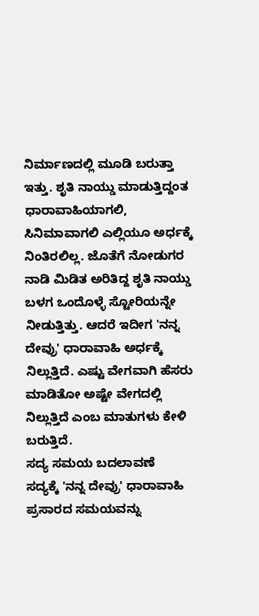ನಿರ್ಮಾಣದಲ್ಲಿ ಮೂಡಿ ಬರುತ್ತಾ ಇತ್ತು. ಶೃತಿ ನಾಯ್ಡು ಮಾಡುತ್ತಿದ್ದಂತ ಧಾರಾವಾಹಿಯಾಗಲಿ, ಸಿನಿಮಾವಾಗಲಿ ಎಲ್ಲಿಯೂ ಅರ್ಧಕ್ಕೆ ನಿಂತಿರಲಿಲ್ಲ. ಜೊತೆಗೆ ನೋಡುಗರ ನಾಡಿ ಮಿಡಿತ ಅರಿತಿದ್ದ ಶೃತಿ ನಾಯ್ಡು ಬಳಗ ಒಂದೊಳ್ಳೆ ಸ್ಟೋರಿಯನ್ನೇ ನೀಡುತ್ತಿತ್ತು. ಆದರೆ ಇದೀಗ 'ನನ್ನ ದೇವ್ರು' ಧಾರಾವಾಹಿ ಅರ್ಧಕ್ಕೆ ನಿಲ್ಲುತ್ತಿದೆ. ಎಷ್ಟು ವೇಗವಾಗಿ ಹೆಸರು ಮಾಡಿತೋ ಅಷ್ಟೇ ವೇಗದಲ್ಲಿ ನಿಲ್ಲುತ್ತಿದೆ ಎಂಬ ಮಾತುಗಳು ಕೇಳಿ ಬರುತ್ತಿದೆ.
ಸದ್ಯ ಸಮಯ ಬದಲಾವಣೆ
ಸದ್ಯಕ್ಕೆ 'ನನ್ನ ದೇವ್ರು' ಧಾರಾವಾಹಿ ಪ್ರಸಾರದ ಸಮಯವನ್ನು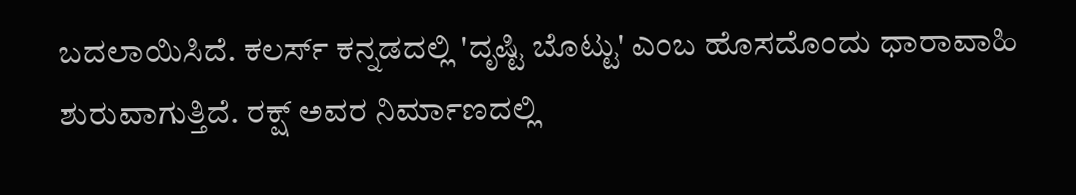ಬದಲಾಯಿಸಿದೆ. ಕಲರ್ಸ್ ಕನ್ನಡದಲ್ಲಿ 'ದೃಷ್ಟಿ ಬೊಟ್ಟು' ಎಂಬ ಹೊಸದೊಂದು ಧಾರಾವಾಹಿ ಶುರುವಾಗುತ್ತಿದೆ. ರಕ್ಷ್ ಅವರ ನಿರ್ಮಾಣದಲ್ಲಿ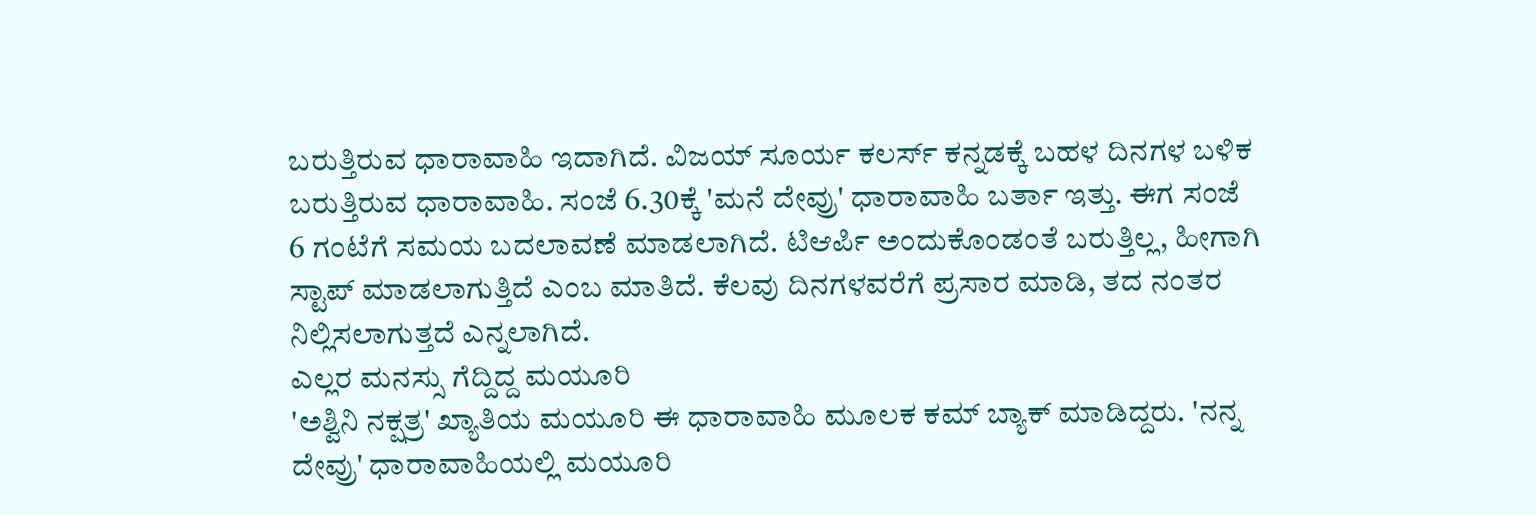ಬರುತ್ತಿರುವ ಧಾರಾವಾಹಿ ಇದಾಗಿದೆ. ವಿಜಯ್ ಸೂರ್ಯ ಕಲರ್ಸ್ ಕನ್ನಡಕ್ಕೆ ಬಹಳ ದಿನಗಳ ಬಳಿಕ ಬರುತ್ತಿರುವ ಧಾರಾವಾಹಿ. ಸಂಜೆ 6.30ಕ್ಕೆ 'ಮನೆ ದೇವ್ರು' ಧಾರಾವಾಹಿ ಬರ್ತಾ ಇತ್ತು. ಈಗ ಸಂಜೆ 6 ಗಂಟೆಗೆ ಸಮಯ ಬದಲಾವಣೆ ಮಾಡಲಾಗಿದೆ. ಟಿಆರ್ಪಿ ಅಂದುಕೊಂಡಂತೆ ಬರುತ್ತಿಲ್ಲ, ಹೀಗಾಗಿ ಸ್ಟಾಪ್ ಮಾಡಲಾಗುತ್ತಿದೆ ಎಂಬ ಮಾತಿದೆ. ಕೆಲವು ದಿನಗಳವರೆಗೆ ಪ್ರಸಾರ ಮಾಡಿ, ತದ ನಂತರ ನಿಲ್ಲಿಸಲಾಗುತ್ತದೆ ಎನ್ನಲಾಗಿದೆ.
ಎಲ್ಲರ ಮನಸ್ಸು ಗೆದ್ದಿದ್ದ ಮಯೂರಿ
'ಅಶ್ವಿನಿ ನಕ್ಷತ್ರ' ಖ್ಯಾತಿಯ ಮಯೂರಿ ಈ ಧಾರಾವಾಹಿ ಮೂಲಕ ಕಮ್ ಬ್ಯಾಕ್ ಮಾಡಿದ್ದರು. 'ನನ್ನ ದೇವ್ರು' ಧಾರಾವಾಹಿಯಲ್ಲಿ ಮಯೂರಿ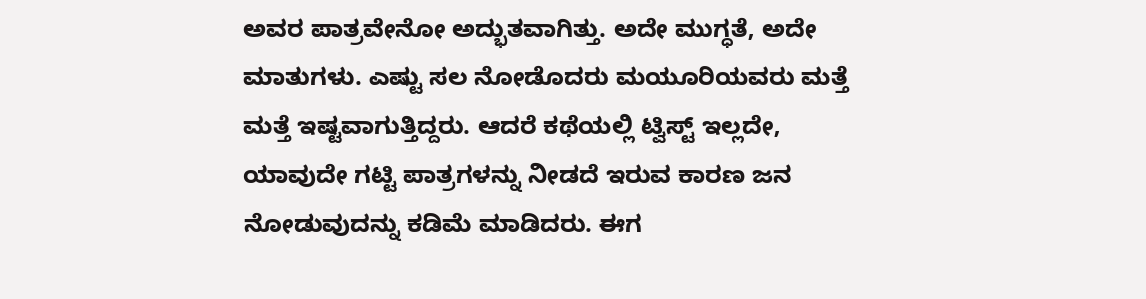ಅವರ ಪಾತ್ರವೇನೋ ಅದ್ಭುತವಾಗಿತ್ತು. ಅದೇ ಮುಗ್ಧತೆ, ಅದೇ ಮಾತುಗಳು. ಎಷ್ಟು ಸಲ ನೋಡೊದರು ಮಯೂರಿಯವರು ಮತ್ತೆ ಮತ್ತೆ ಇಷ್ಟವಾಗುತ್ತಿದ್ದರು. ಆದರೆ ಕಥೆಯಲ್ಲಿ ಟ್ವಿಸ್ಟ್ ಇಲ್ಲದೇ, ಯಾವುದೇ ಗಟ್ಟಿ ಪಾತ್ರಗಳನ್ನು ನೀಡದೆ ಇರುವ ಕಾರಣ ಜನ ನೋಡುವುದನ್ನು ಕಡಿಮೆ ಮಾಡಿದರು. ಈಗ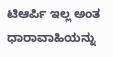ಟಿಆರ್ಪಿ ಇಲ್ಲ ಅಂತ ಧಾರಾವಾಹಿಯನ್ನು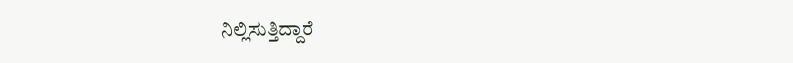ನಿಲ್ಲಿಸುತ್ತಿದ್ದಾರೆ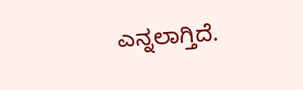ಎನ್ನಲಾಗ್ತಿದೆ.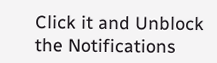Click it and Unblock the Notifications